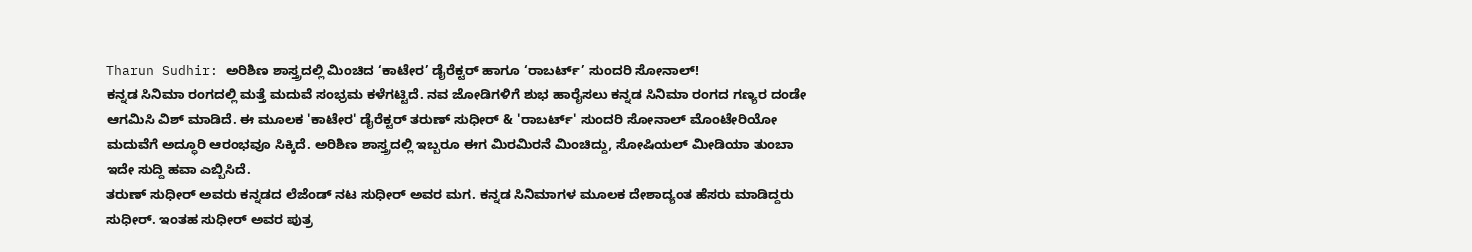Tharun Sudhir: ಅರಿಶಿಣ ಶಾಸ್ತ್ರದಲ್ಲಿ ಮಿಂಚಿದ ‘ಕಾಟೇರ’ ಡೈರೆಕ್ಟರ್ ಹಾಗೂ ‘ರಾಬರ್ಟ್’ ಸುಂದರಿ ಸೋನಾಲ್!
ಕನ್ನಡ ಸಿನಿಮಾ ರಂಗದಲ್ಲಿ ಮತ್ತೆ ಮದುವೆ ಸಂಭ್ರಮ ಕಳೆಗಟ್ಟಿದೆ. ನವ ಜೋಡಿಗಳಿಗೆ ಶುಭ ಹಾರೈಸಲು ಕನ್ನಡ ಸಿನಿಮಾ ರಂಗದ ಗಣ್ಯರ ದಂಡೇ ಆಗಮಿಸಿ ವಿಶ್ ಮಾಡಿದೆ. ಈ ಮೂಲಕ 'ಕಾಟೇರ' ಡೈರೆಕ್ಟರ್ ತರುಣ್ ಸುಧೀರ್ & 'ರಾಬರ್ಟ್' ಸುಂದರಿ ಸೋನಾಲ್ ಮೊಂಟೇರಿಯೋ ಮದುವೆಗೆ ಅದ್ಧೂರಿ ಆರಂಭವೂ ಸಿಕ್ಕಿದೆ. ಅರಿಶಿಣ ಶಾಸ್ತ್ರದಲ್ಲಿ ಇಬ್ಬರೂ ಈಗ ಮಿರಮಿರನೆ ಮಿಂಚಿದ್ದು, ಸೋಷಿಯಲ್ ಮೀಡಿಯಾ ತುಂಬಾ ಇದೇ ಸುದ್ದಿ ಹವಾ ಎಬ್ಬಿಸಿದೆ.
ತರುಣ್ ಸುಧೀರ್ ಅವರು ಕನ್ನಡದ ಲೆಜೆಂಡ್ ನಟ ಸುಧೀರ್ ಅವರ ಮಗ. ಕನ್ನಡ ಸಿನಿಮಾಗಳ ಮೂಲಕ ದೇಶಾದ್ಯಂತ ಹೆಸರು ಮಾಡಿದ್ದರು ಸುಧೀರ್. ಇಂತಹ ಸುಧೀರ್ ಅವರ ಪುತ್ರ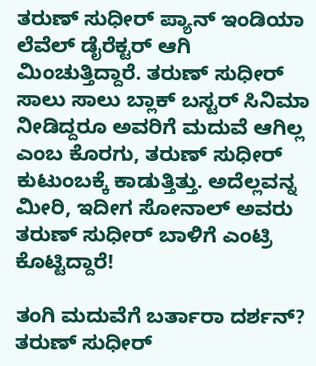ತರುಣ್ ಸುಧೀರ್ ಪ್ಯಾನ್ ಇಂಡಿಯಾ ಲೆವೆಲ್ ಡೈರೆಕ್ಟರ್ ಆಗಿ ಮಿಂಚುತ್ತಿದ್ದಾರೆ. ತರುಣ್ ಸುಧೀರ್ ಸಾಲು ಸಾಲು ಬ್ಲಾಕ್ ಬಸ್ಟರ್ ಸಿನಿಮಾ ನೀಡಿದ್ದರೂ ಅವರಿಗೆ ಮದುವೆ ಆಗಿಲ್ಲ ಎಂಬ ಕೊರಗು, ತರುಣ್ ಸುಧೀರ್ ಕುಟುಂಬಕ್ಕೆ ಕಾಡುತ್ತಿತ್ತು. ಅದೆಲ್ಲವನ್ನ ಮೀರಿ, ಇದೀಗ ಸೋನಾಲ್ ಅವರು ತರುಣ್ ಸುಧೀರ್ ಬಾಳಿಗೆ ಎಂಟ್ರಿ ಕೊಟ್ಟಿದ್ದಾರೆ!

ತಂಗಿ ಮದುವೆಗೆ ಬರ್ತಾರಾ ದರ್ಶನ್?
ತರುಣ್ ಸುಧೀರ್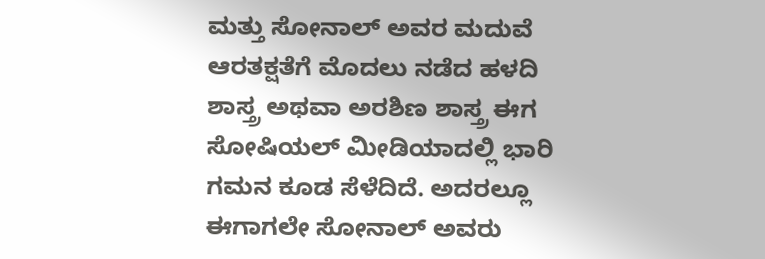ಮತ್ತು ಸೋನಾಲ್ ಅವರ ಮದುವೆ ಆರತಕ್ಷತೆಗೆ ಮೊದಲು ನಡೆದ ಹಳದಿ ಶಾಸ್ತ್ರ ಅಥವಾ ಅರಶಿಣ ಶಾಸ್ತ್ರ ಈಗ ಸೋಷಿಯಲ್ ಮೀಡಿಯಾದಲ್ಲಿ ಭಾರಿ ಗಮನ ಕೂಡ ಸೆಳೆದಿದೆ. ಅದರಲ್ಲೂ ಈಗಾಗಲೇ ಸೋನಾಲ್ ಅವರು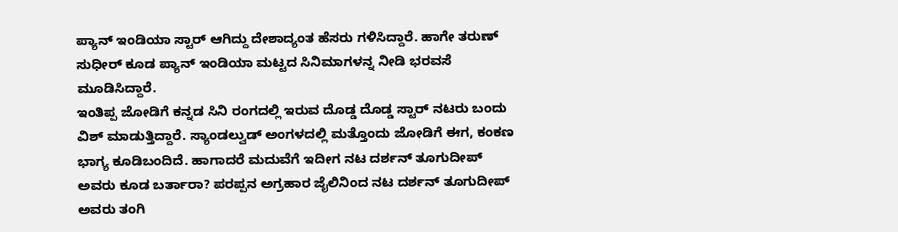ಪ್ಯಾನ್ ಇಂಡಿಯಾ ಸ್ಟಾರ್ ಆಗಿದ್ದು ದೇಶಾದ್ಯಂತ ಹೆಸರು ಗಳಿಸಿದ್ದಾರೆ. ಹಾಗೇ ತರುಣ್ ಸುಧೀರ್ ಕೂಡ ಪ್ಯಾನ್ ಇಂಡಿಯಾ ಮಟ್ಟದ ಸಿನಿಮಾಗಳನ್ನ ನೀಡಿ ಭರವಸೆ ಮೂಡಿಸಿದ್ದಾರೆ.
ಇಂತಿಪ್ಪ ಜೋಡಿಗೆ ಕನ್ನಡ ಸಿನಿ ರಂಗದಲ್ಲಿ ಇರುವ ದೊಡ್ಡ ದೊಡ್ಡ ಸ್ಟಾರ್ ನಟರು ಬಂದು ವಿಶ್ ಮಾಡುತ್ತಿದ್ದಾರೆ. ಸ್ಯಾಂಡಲ್ವುಡ್ ಅಂಗಳದಲ್ಲಿ ಮತ್ತೊಂದು ಜೋಡಿಗೆ ಈಗ, ಕಂಕಣ ಭಾಗ್ಯ ಕೂಡಿಬಂದಿದೆ. ಹಾಗಾದರೆ ಮದುವೆಗೆ ಇದೀಗ ನಟ ದರ್ಶನ್ ತೂಗುದೀಪ್ ಅವರು ಕೂಡ ಬರ್ತಾರಾ? ಪರಪ್ಪನ ಅಗ್ರಹಾರ ಜೈಲಿನಿಂದ ನಟ ದರ್ಶನ್ ತೂಗುದೀಪ್ ಅವರು ತಂಗಿ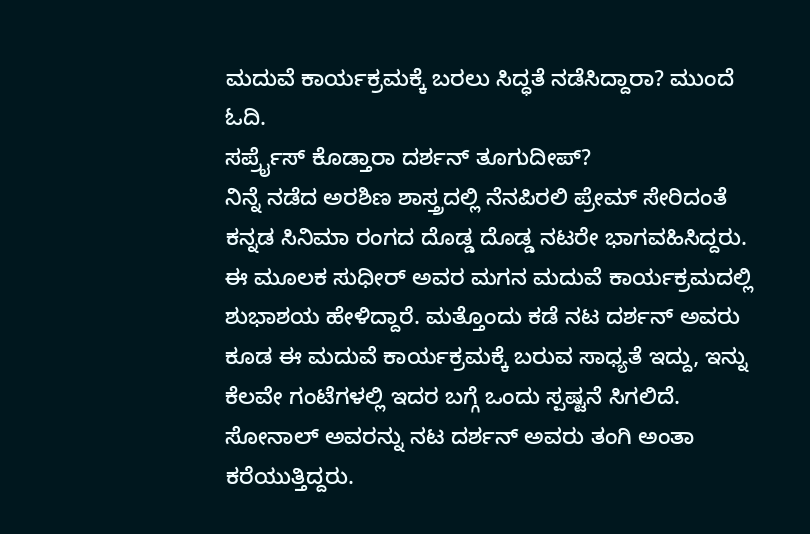ಮದುವೆ ಕಾರ್ಯಕ್ರಮಕ್ಕೆ ಬರಲು ಸಿದ್ಧತೆ ನಡೆಸಿದ್ದಾರಾ? ಮುಂದೆ ಓದಿ.
ಸರ್ಪ್ರೈಸ್ ಕೊಡ್ತಾರಾ ದರ್ಶನ್ ತೂಗುದೀಪ್?
ನಿನ್ನೆ ನಡೆದ ಅರಶಿಣ ಶಾಸ್ತ್ರದಲ್ಲಿ ನೆನಪಿರಲಿ ಪ್ರೇಮ್ ಸೇರಿದಂತೆ ಕನ್ನಡ ಸಿನಿಮಾ ರಂಗದ ದೊಡ್ಡ ದೊಡ್ಡ ನಟರೇ ಭಾಗವಹಿಸಿದ್ದರು. ಈ ಮೂಲಕ ಸುಧೀರ್ ಅವರ ಮಗನ ಮದುವೆ ಕಾರ್ಯಕ್ರಮದಲ್ಲಿ ಶುಭಾಶಯ ಹೇಳಿದ್ದಾರೆ. ಮತ್ತೊಂದು ಕಡೆ ನಟ ದರ್ಶನ್ ಅವರು ಕೂಡ ಈ ಮದುವೆ ಕಾರ್ಯಕ್ರಮಕ್ಕೆ ಬರುವ ಸಾಧ್ಯತೆ ಇದ್ದು, ಇನ್ನು ಕೆಲವೇ ಗಂಟೆಗಳಲ್ಲಿ ಇದರ ಬಗ್ಗೆ ಒಂದು ಸ್ಪಷ್ಟನೆ ಸಿಗಲಿದೆ. ಸೋನಾಲ್ ಅವರನ್ನು ನಟ ದರ್ಶನ್ ಅವರು ತಂಗಿ ಅಂತಾ ಕರೆಯುತ್ತಿದ್ದರು.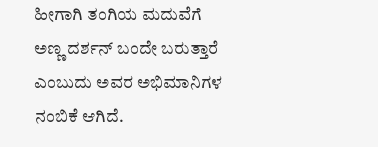ಹೀಗಾಗಿ ತಂಗಿಯ ಮದುವೆಗೆ ಅಣ್ಣ ದರ್ಶನ್ ಬಂದೇ ಬರುತ್ತಾರೆ ಎಂಬುದು ಅವರ ಅಭಿಮಾನಿಗಳ ನಂಬಿಕೆ ಆಗಿದೆ.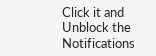Click it and Unblock the Notifications